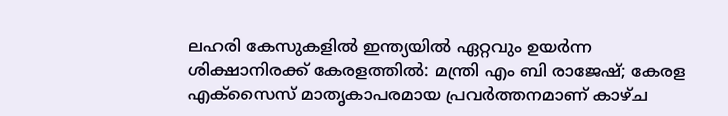ലഹരി കേസുകളിൽ ഇന്ത്യയിൽ ഏറ്റവും ഉയർന്ന ശിക്ഷാനിരക്ക് കേരളത്തിൽ: മന്ത്രി എം ബി രാജേഷ്; കേരള എക്സൈസ് മാതൃകാപരമായ പ്രവർത്തനമാണ് കാഴ്ച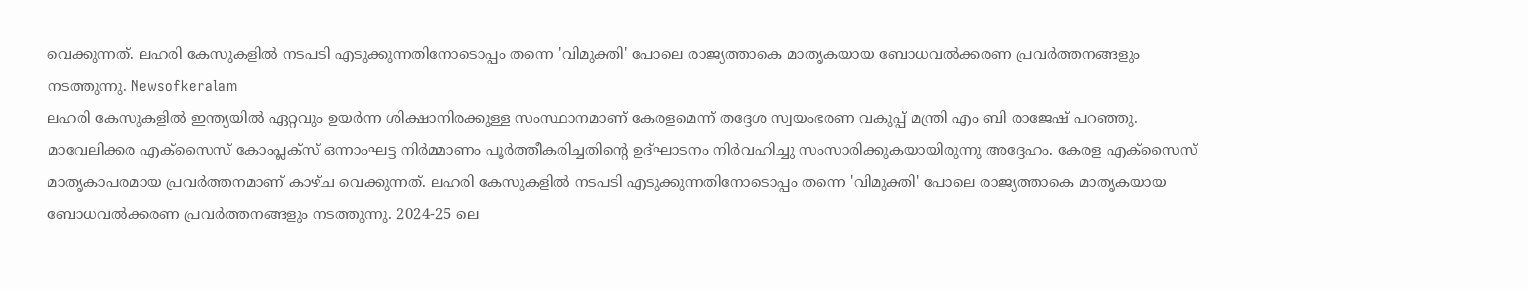വെക്കുന്നത്. ലഹരി കേസുകളിൽ നടപടി എടുക്കുന്നതിനോടൊപ്പം തന്നെ 'വിമുക്തി' പോലെ രാജ്യത്താകെ മാതൃകയായ ബോധവൽക്കരണ പ്രവർത്തനങ്ങളും നടത്തുന്നു. Newsofkeralam
ലഹരി കേസുകളിൽ ഇന്ത്യയിൽ ഏറ്റവും ഉയർന്ന ശിക്ഷാനിരക്കുള്ള സംസ്ഥാനമാണ് കേരളമെന്ന് തദ്ദേശ സ്വയംഭരണ വകുപ്പ് മന്ത്രി എം ബി രാജേഷ് പറഞ്ഞു. മാവേലിക്കര എക്സൈസ് കോംപ്ലക്സ് ഒന്നാംഘട്ട നിർമ്മാണം പൂർത്തീകരിച്ചതിന്റെ ഉദ്ഘാടനം നിർവഹിച്ചു സംസാരിക്കുകയായിരുന്നു അദ്ദേഹം. കേരള എക്സൈസ് മാതൃകാപരമായ പ്രവർത്തനമാണ് കാഴ്ച വെക്കുന്നത്. ലഹരി കേസുകളിൽ നടപടി എടുക്കുന്നതിനോടൊപ്പം തന്നെ 'വിമുക്തി' പോലെ രാജ്യത്താകെ മാതൃകയായ ബോധവൽക്കരണ പ്രവർത്തനങ്ങളും നടത്തുന്നു. 2024-25 ലെ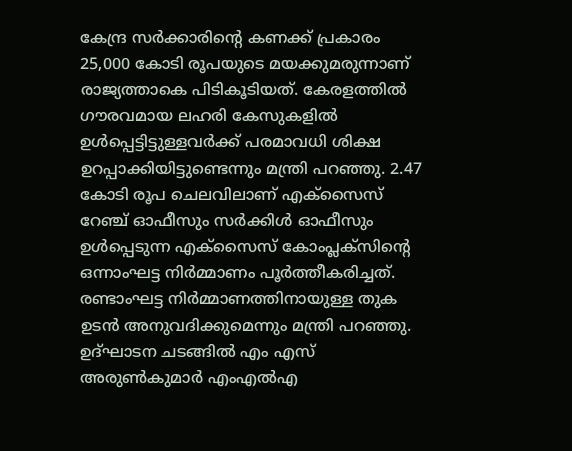കേന്ദ്ര സർക്കാരിന്റെ കണക്ക് പ്രകാരം 25,000 കോടി രൂപയുടെ മയക്കുമരുന്നാണ് രാജ്യത്താകെ പിടികൂടിയത്. കേരളത്തിൽ ഗൗരവമായ ലഹരി കേസുകളിൽ ഉൾപ്പെട്ടിട്ടുള്ളവർക്ക് പരമാവധി ശിക്ഷ ഉറപ്പാക്കിയിട്ടുണ്ടെന്നും മന്ത്രി പറഞ്ഞു. 2.47 കോടി രൂപ ചെലവിലാണ് എക്സൈസ് റേഞ്ച് ഓഫീസും സർക്കിൾ ഓഫീസും ഉൾപ്പെടുന്ന എക്സൈസ് കോംപ്ലക്സിന്റെ ഒന്നാംഘട്ട നിർമ്മാണം പൂർത്തീകരിച്ചത്. രണ്ടാംഘട്ട നിർമ്മാണത്തിനായുള്ള തുക ഉടൻ അനുവദിക്കുമെന്നും മന്ത്രി പറഞ്ഞു. ഉദ്ഘാടന ചടങ്ങിൽ എം എസ് അരുൺകുമാർ എംഎൽഎ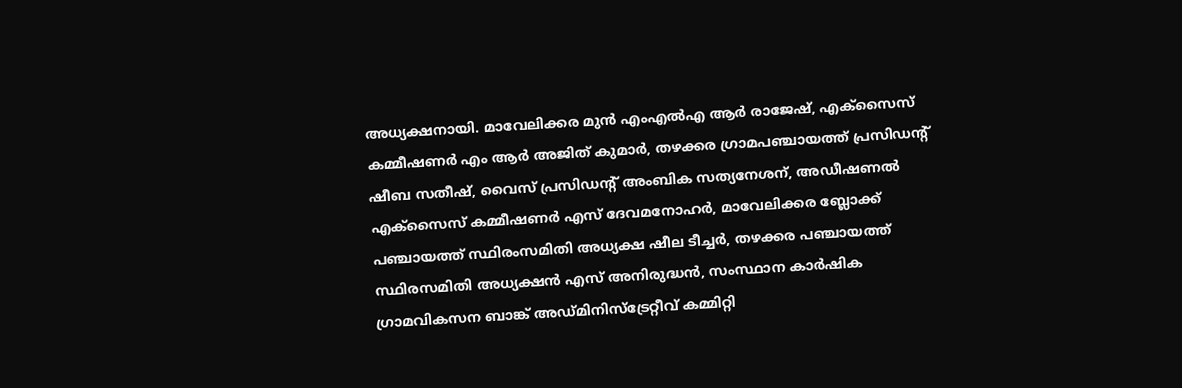അധ്യക്ഷനായി. മാവേലിക്കര മുൻ എംഎൽഎ ആർ രാജേഷ്, എക്സൈസ് കമ്മീഷണർ എം ആർ അജിത് കുമാർ, തഴക്കര ഗ്രാമപഞ്ചായത്ത് പ്രസിഡന്റ് ഷീബ സതീഷ്, വൈസ് പ്രസിഡന്റ് അംബിക സത്യനേശന്, അഡീഷണൽ എക്സൈസ് കമ്മീഷണർ എസ് ദേവമനോഹർ, മാവേലിക്കര ബ്ലോക്ക് പഞ്ചായത്ത് സ്ഥിരംസമിതി അധ്യക്ഷ ഷീല ടീച്ചർ, തഴക്കര പഞ്ചായത്ത് സ്ഥിരസമിതി അധ്യക്ഷൻ എസ് അനിരുദ്ധൻ, സംസ്ഥാന കാർഷിക ഗ്രാമവികസന ബാങ്ക് അഡ്മിനിസ്ട്രേറ്റീവ് കമ്മിറ്റി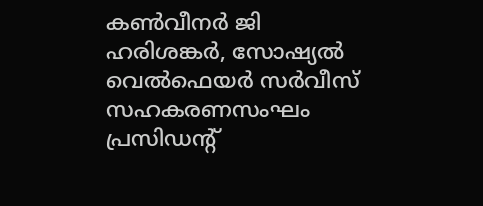കൺവീനർ ജി ഹരിശങ്കർ, സോഷ്യൽ വെൽഫെയർ സർവീസ് സഹകരണസംഘം പ്രസിഡന്റ്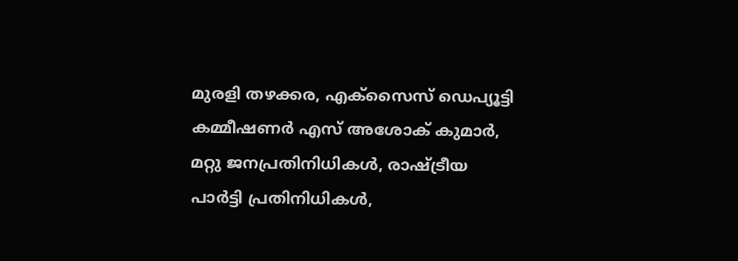മുരളി തഴക്കര, എക്സൈസ് ഡെപ്യൂട്ടി കമ്മീഷണർ എസ് അശോക് കുമാർ, മറ്റു ജനപ്രതിനിധികൾ, രാഷ്ട്രീയ പാർട്ടി പ്രതിനിധികൾ,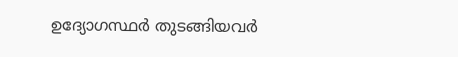ഉദ്യോഗസ്ഥർ തുടങ്ങിയവർ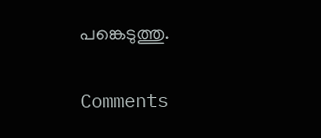പങ്കെടുത്തു.


Comments